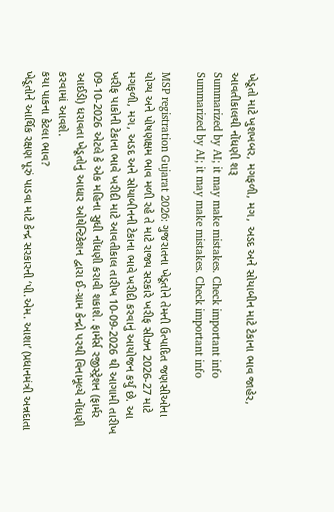ખેડૂતો માટે ખુશખબર, મગફળી, મગ, અડદ અને સોયાબીન માટે ટેકાના ભાવ જાહેર, આવતીકાલથી નોંધણી શરૂ
Summarized by AI; it may make mistakes. Check important info
Summarized by AI; it may make mistakes. Check important info

MSP registration Gujarat 2026: ગુજરાતના ખેડૂતોને તેમની ઉત્પાદિત જણસીઓના યોગ્ય અને પોષણક્ષમ ભાવ મળી રહે તે માટે રાજ્ય સરકારે ખરીફ સીઝન 2026-27 માટે મગફળી, મગ, અડદ અને સોયાબીનની ટેકાના ભાવે ખરીદી કરવાનું આયોજન કર્યું છે. આ ખરીફ પાકોની ટેકાના ભાવે ખરીદી માટે આવતીકાલ તારીખ 10-09-2026 થી આગામી તારીખ 09-10-2026 એટલે કે એક મહિના સુધી નોંધણી કરાવી શકાશે. ફાર્મર્સ રજીસ્ટ્રેશન (ફાર્મર આઈડી) ધરાવતા ખેડૂતોનું આધાર ઓથેન્ટિકેશન દ્વારા ઈ-ગ્રામ કેન્દ્રો પરથી વિનામૂલ્યે નોંધણી કરવામાં આવશે.
કયા પાકના કેટલા ભાવ?
ખેડૂતોને આર્થિક રક્ષણ પૂરું પાડવા માટે કેન્દ્ર સરકારની ‘પી.એમ. આશા’ (પ્રધાનમંત્રી અન્નદાતા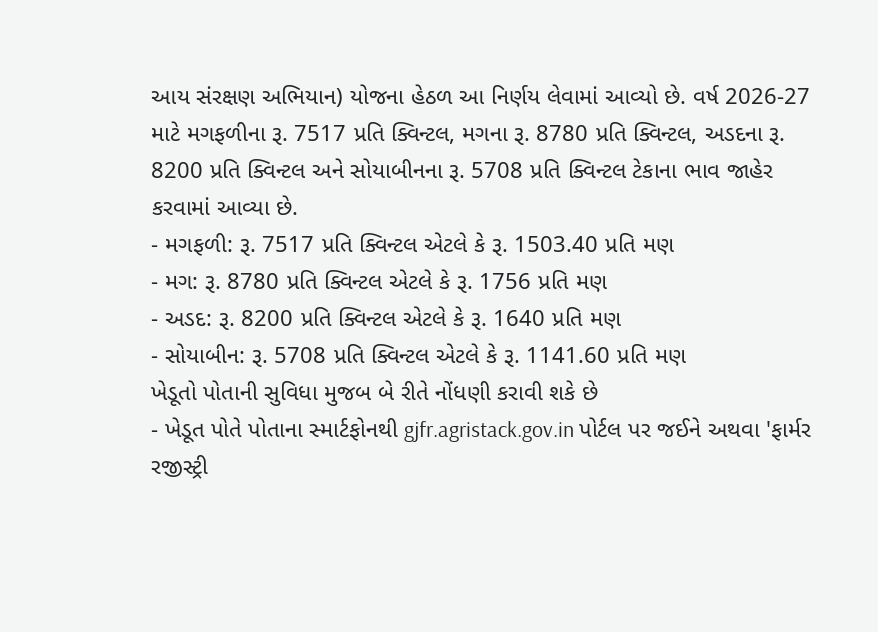આય સંરક્ષણ અભિયાન) યોજના હેઠળ આ નિર્ણય લેવામાં આવ્યો છે. વર્ષ 2026-27 માટે મગફળીના રૂ. 7517 પ્રતિ ક્વિન્ટલ, મગના રૂ. 8780 પ્રતિ ક્વિન્ટલ, અડદના રૂ. 8200 પ્રતિ ક્વિન્ટલ અને સોયાબીનના રૂ. 5708 પ્રતિ ક્વિન્ટલ ટેકાના ભાવ જાહેર કરવામાં આવ્યા છે.
- મગફળી: રૂ. 7517 પ્રતિ ક્વિન્ટલ એટલે કે રૂ. 1503.40 પ્રતિ મણ
- મગ: રૂ. 8780 પ્રતિ ક્વિન્ટલ એટલે કે રૂ. 1756 પ્રતિ મણ
- અડદ: રૂ. 8200 પ્રતિ ક્વિન્ટલ એટલે કે રૂ. 1640 પ્રતિ મણ
- સોયાબીન: રૂ. 5708 પ્રતિ ક્વિન્ટલ એટલે કે રૂ. 1141.60 પ્રતિ મણ
ખેડૂતો પોતાની સુવિધા મુજબ બે રીતે નોંધણી કરાવી શકે છે
- ખેડૂત પોતે પોતાના સ્માર્ટફોનથી gjfr.agristack.gov.in પોર્ટલ પર જઈને અથવા 'ફાર્મર રજીસ્ટ્રી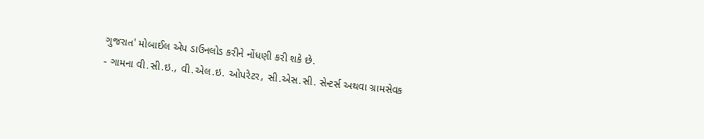ગુજરાત' મોબાઈલ એપ ડાઉનલોડ કરીને નોંધણી કરી શકે છે.
- ગામના વી.સી.ઇ., વી.એલ.ઇ. ઓપરેટર, સી.એસ.સી. સેન્ટર્સ અથવા ગ્રામસેવક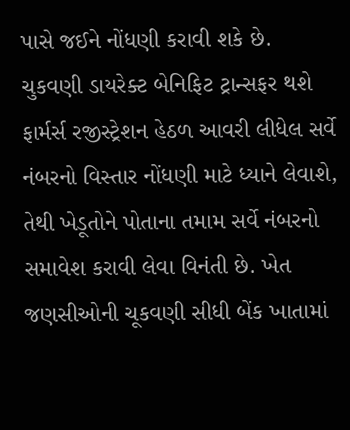પાસે જઈને નોંધણી કરાવી શકે છે.
ચુકવણી ડાયરેક્ટ બેનિફિટ ટ્રાન્સફર થશે
ફાર્મર્સ રજીસ્ટ્રેશન હેઠળ આવરી લીધેલ સર્વે નંબરનો વિસ્તાર નોંધણી માટે ધ્યાને લેવાશે, તેથી ખેડૂતોને પોતાના તમામ સર્વે નંબરનો સમાવેશ કરાવી લેવા વિનંતી છે. ખેત જણસીઓની ચૂકવણી સીધી બેંક ખાતામાં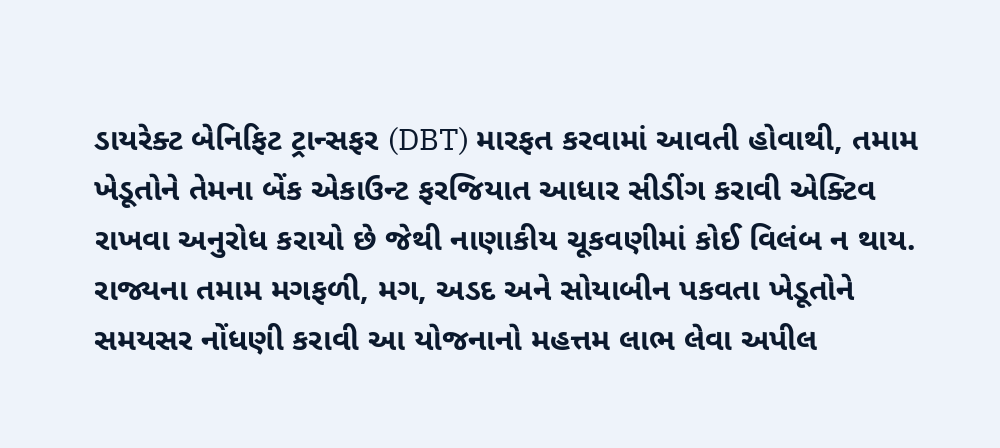ડાયરેક્ટ બેનિફિટ ટ્રાન્સફર (DBT) મારફત કરવામાં આવતી હોવાથી, તમામ ખેડૂતોને તેમના બેંક એકાઉન્ટ ફરજિયાત આધાર સીડીંગ કરાવી એક્ટિવ રાખવા અનુરોધ કરાયો છે જેથી નાણાકીય ચૂકવણીમાં કોઈ વિલંબ ન થાય. રાજ્યના તમામ મગફળી, મગ, અડદ અને સોયાબીન પકવતા ખેડૂતોને સમયસર નોંધણી કરાવી આ યોજનાનો મહત્તમ લાભ લેવા અપીલ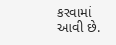કરવામાં આવી છે.